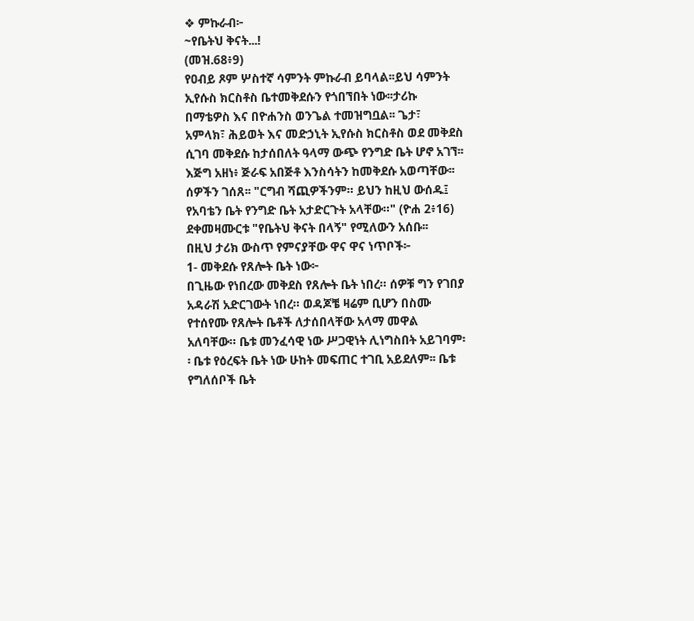❖ ምኩራብ፦
~የቤትህ ቅናት...!
(መዝ.68፥9)
የዐብይ ጾም ሦስተኛ ሳምንት ምኩራብ ይባላል፡፡ይህ ሳምንት ኢየሱስ ክርስቶስ ቤተመቅደሱን የጎበኘበት ነው፡፡ታሪኩ በማቴዎስ እና በዮሐንስ ወንጌል ተመዝግቧል፡፡ ጌታ፣ አምላክ፣ ሕይወት እና መድኃኒት ኢየሱስ ክርስቶስ ወደ መቅደስ ሲገባ መቅደሱ ከታሰበለት ዓላማ ውጭ የንግድ ቤት ሆኖ አገኘ፡፡ እጅግ አዘነ፥ ጅራፍ አበጅቶ እንስሳትን ከመቅደሱ አወጣቸው፡፡ሰዎችን ገሰጸ፡፡ "ርግብ ሻጪዎችንም። ይህን ከዚህ ውሰዱ፤ የአባቴን ቤት የንግድ ቤት አታድርጉት አላቸው።" (ዮሐ 2፥16) ደቀመዛሙርቱ "የቤትህ ቅናት በላኝ" የሚለውን አሰቡ፡፡
በዚህ ታሪክ ውስጥ የምናያቸው ዋና ዋና ነጥቦች፦
1- መቅደሱ የጸሎት ቤት ነው፦
በጊዜው የነበረው መቅደስ የጸሎት ቤት ነበረ። ሰዎቹ ግን የገበያ አዳራሽ አድርገውት ነበረ። ወዳጆቼ ዛሬም ቢሆን በስሙ የተሰየሙ የጸሎት ቤቶች ለታሰበላቸው አላማ መዋል አለባቸው። ቤቱ መንፈሳዊ ነው ሥጋዊነት ሊነግስበት አይገባም፡፡ ቤቱ የዕረፍት ቤት ነው ሁከት መፍጠር ተገቢ አይደለም፡፡ ቤቱ የግለሰቦች ቤት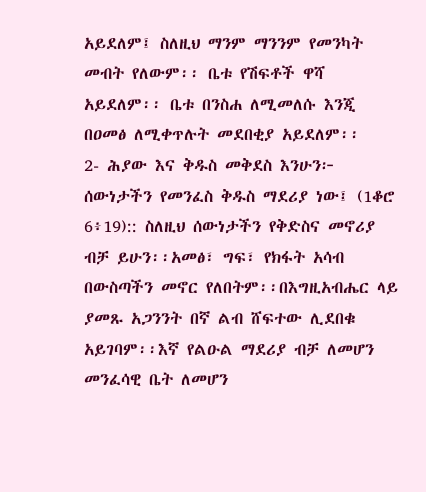አይደለም፤ ስለዚህ ማንም ማንንም የመንካት መብት የለውም፡፡ ቤቱ የሽፍቶች ዋሻ አይደለም፡፡ ቤቱ በንስሐ ለሚመለሱ እንጂ በዐመፅ ለሚቀጥሉት መደበቂያ አይደለም፡፡
2- ሕያው እና ቅዱስ መቅደስ እንሁን፦
ሰውነታችን የመንፈስ ቅዱስ ማደሪያ ነው፤ (1ቆሮ 6፥19):: ስለዚህ ሰውነታችን የቅድስና መኖሪያ ብቻ ይሁን፡፡አመፅ፣ ግፍ፣ የክፋት አሳብ በውስጣችን መኖር የለበትም፡፡በእግዚአብሔር ላይ ያመጹ አጋንንት በኛ ልብ ሸፍተው ሊደበቁ አይገባም፡፡እኛ የልዑል ማደሪያ ብቻ ለመሆን መንፈሳዊ ቤት ለመሆን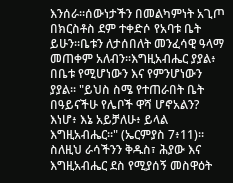እንሰራ፡፡ሰውነታችን በመልካምነት አጊጦ በክርስቶስ ደም ተቀድሶ የአባቱ ቤት ይሁን፡፡ቤቱን ለታሰበለት መንፈሳዊ ዓላማ መጠቀም አለብን፡፡እግዚአብሔር ያያል፥ በቤቱ የሚሆነውን እና የምንሆነውን ያያል፡፡ "ይህስ ስሜ የተጠራበት ቤት በዓይናችሁ የሌቦች ዋሻ ሆኖአልን? እነሆ፥ እኔ አይቻለሁ፥ ይላል እግዚአብሔር።" (ኤርምያስ 7፥11)። ስለዚህ ራሳችንን ቅዱስ፣ ሕያው እና እግዚአብሔር ደስ የሚያሰኝ መስዋዕት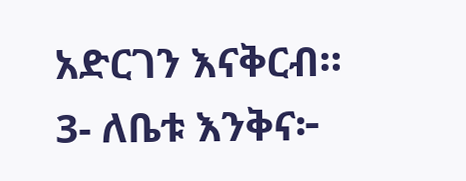አድርገን እናቅርብ።
3- ለቤቱ እንቅና፦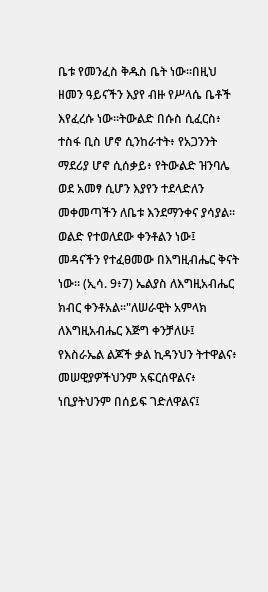ቤቱ የመንፈስ ቅዱስ ቤት ነው፡፡በዚህ ዘመን ዓይናችን እያየ ብዙ የሥላሴ ቤቶች እየፈረሱ ነው፡፡ትውልድ በሱስ ሲፈርስ፥ ተስፋ ቢስ ሆኖ ሲንከራተት፥ የአጋንንት ማደሪያ ሆኖ ሲሰቃይ፥ የትውልድ ዝንባሌ ወደ አመፃ ሲሆን እያየን ተደላድለን መቀመጣችን ለቤቱ እንደማንቀና ያሳያል፡፡ወልድ የተወለደው ቀንቶልን ነው፤ መዳናችን የተፈፀመው በእግዚብሔር ቅናት ነው፡፡ (ኢሳ. 9፥7) ኤልያስ ለእግዚአብሔር ክብር ቀንቶአል፡፡"ለሠራዊት አምላክ ለእግዚአብሔር እጅግ ቀንቻለሁ፤ የእስራኤል ልጆች ቃል ኪዳንህን ትተዋልና፥ መሠዊያዎችህንም አፍርሰዋልና፥ ነቢያትህንም በሰይፍ ገድለዋልና፤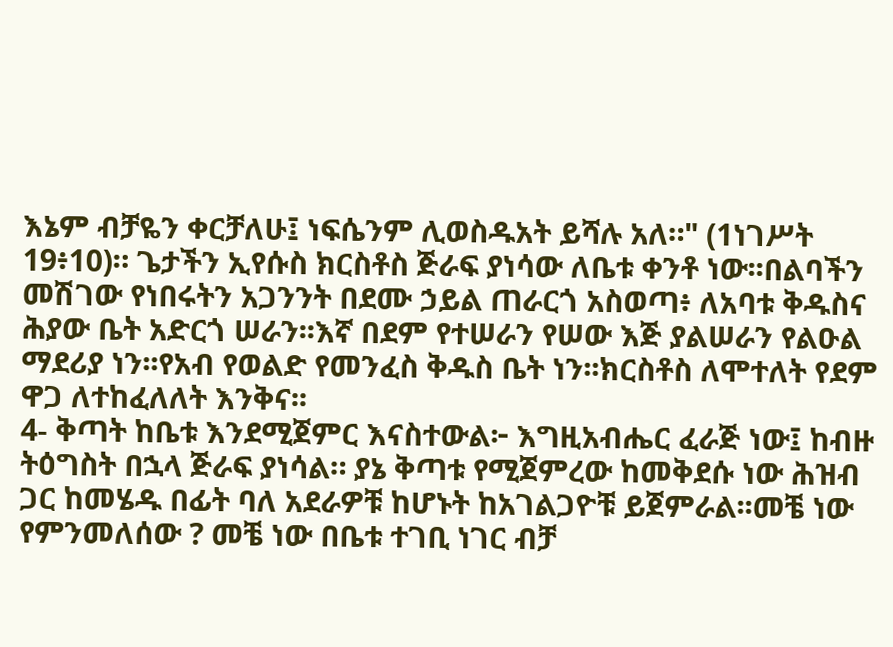እኔም ብቻዬን ቀርቻለሁ፤ ነፍሴንም ሊወስዱአት ይሻሉ አለ።" (1ነገሥት 19፥10)። ጌታችን ኢየሱስ ክርስቶስ ጅራፍ ያነሳው ለቤቱ ቀንቶ ነው፡፡በልባችን መሽገው የነበሩትን አጋንንት በደሙ ኃይል ጠራርጎ አስወጣ፥ ለአባቱ ቅዱስና ሕያው ቤት አድርጎ ሠራን፡፡እኛ በደም የተሠራን የሠው እጅ ያልሠራን የልዑል ማደሪያ ነን፡፡የአብ የወልድ የመንፈስ ቅዱስ ቤት ነን፡፡ክርስቶስ ለሞተለት የደም ዋጋ ለተከፈለለት እንቅና፡፡
4- ቅጣት ከቤቱ እንደሚጀምር እናስተውል፦ እግዚአብሔር ፈራጅ ነው፤ ከብዙ ትዕግስት በኋላ ጅራፍ ያነሳል። ያኔ ቅጣቱ የሚጀምረው ከመቅደሱ ነው ሕዝብ ጋር ከመሄዱ በፊት ባለ አደራዎቹ ከሆኑት ከአገልጋዮቹ ይጀምራል፡፡መቼ ነው የምንመለሰው ? መቼ ነው በቤቱ ተገቢ ነገር ብቻ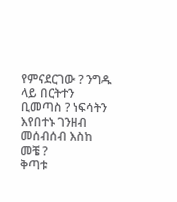የምናደርገው ? ንግዱ ላይ በርትተን ቢመጣስ ? ነፍሳትን እየበተኑ ገንዘብ መሰብሰብ እስከ መቼ ?
ቅጣቱ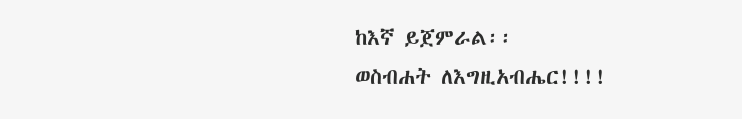ከእኛ ይጀምራል፡፡
ወስብሐት ለእግዚአብሔር!!!!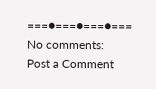===●===●===●===
No comments:
Post a Comment